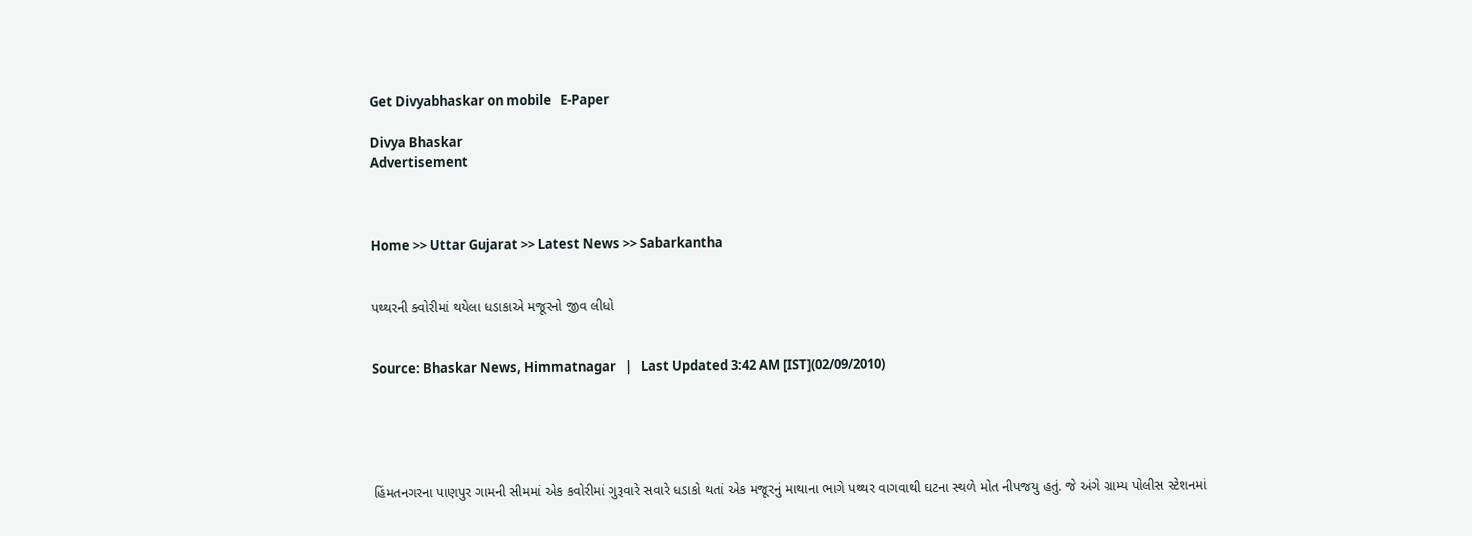Get Divyabhaskar on mobile   E-Paper

Divya Bhaskar
Advertisement



Home >> Uttar Gujarat >> Latest News >> Sabarkantha


પથ્થરની ક્વોરીમાં થયેલા ધડાકાએ મજૂરનો જીવ લીધો


Source: Bhaskar News, Himmatnagar   |   Last Updated 3:42 AM [IST](02/09/2010)





હિંમતનગરના પાણપુર ગામની સીમમાં એક કવોરીમાં ગુરૂવારે સવારે ધડાકો થતાં એક મજૂરનું માથાના ભાગે પથ્થર વાગવાથી ઘટના સ્થળે મોત નીપજયુ હતું. જે અંગે ગ્રામ્ય પોલીસ સ્ટેશનમાં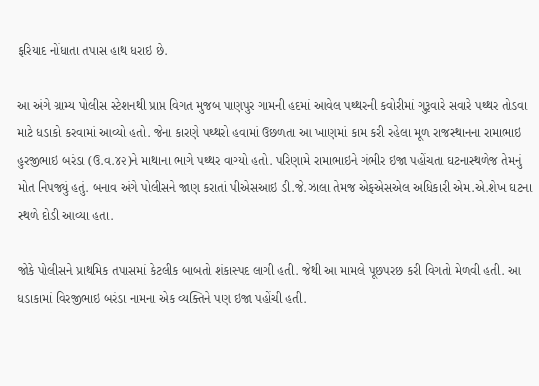ફરિયાદ નોંધાતા તપાસ હાથ ધરાઇ છે.

આ અંગે ગ્રામ્ય પોલીસ સ્ટેશનથી પ્રાપ્ત વિગત મુજબ પાણપુર ગામની હદમાં આવેલ પથ્થરની કવોરીમાં ગુરૂવારે સવારે પથ્થર તોડવા માટે ધડાકો કરવામાં આવ્યો હતો. જેના કારણે પથ્થરો હવામાં ઉછળતા આ ખાણમાં કામ કરી રહેલા મૂળ રાજસ્થાનના રામાભાઇ હુરજીભાઇ બરંડા (ઉ.વ.૪૨)ને માથાના ભાગે પથ્થર વાગ્યો હતો. પરિણામે રામાભાઇને ગંભીર ઇજા પહોંચતા ઘટનાસ્થળેજ તેમનું મોત નિપજ્યું હતું. બનાવ અંગે પોલીસને જાણ કરાતાં પીએસઆઇ ડી.જે.ઝાલા તેમજ એફએસએલ અધિકારી એમ.એ.શેખ ઘટના સ્થળે દોડી આવ્યા હતા.

જોકે પોલીસને પ્રાથમિક તપાસમાં કેટલીક બાબતો શંકાસ્પદ લાગી હતી. જેથી આ મામલે પૂછપરછ કરી વિગતો મેળવી હતી. આ ધડાકામાં વિરજીભાઇ બરંડા નામના એક વ્યક્તિને પણ ઇજા પહોંચી હતી.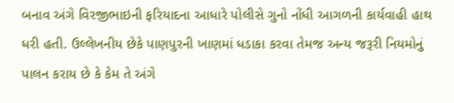બનાવ અંગે વિરજીભાઇની ફરિયાદના આધારે પોલીસે ગુનો નોંધી આગળની કાર્યવાહી હાથ ધરી હતી. ઉલ્લેખનીય છેકે પાણપુરની ખાણમાં ધડાકા કરવા તેમજ અન્ય જરૂરી નિયમોનું પાલન કરાય છે કે કેમ તે અંગે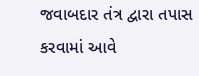જવાબદાર તંત્ર દ્વારા તપાસ કરવામાં આવે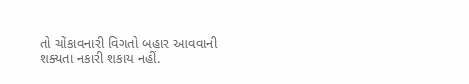તો ચોંકાવનારી વિગતો બહાર આવવાની શક્યતા નકારી શકાય નહીં.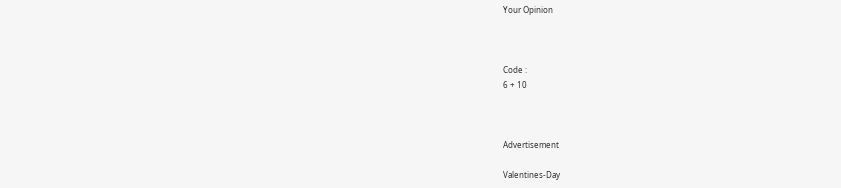Your Opinion



Code :
6 + 10



Advertisement

Valentines-Day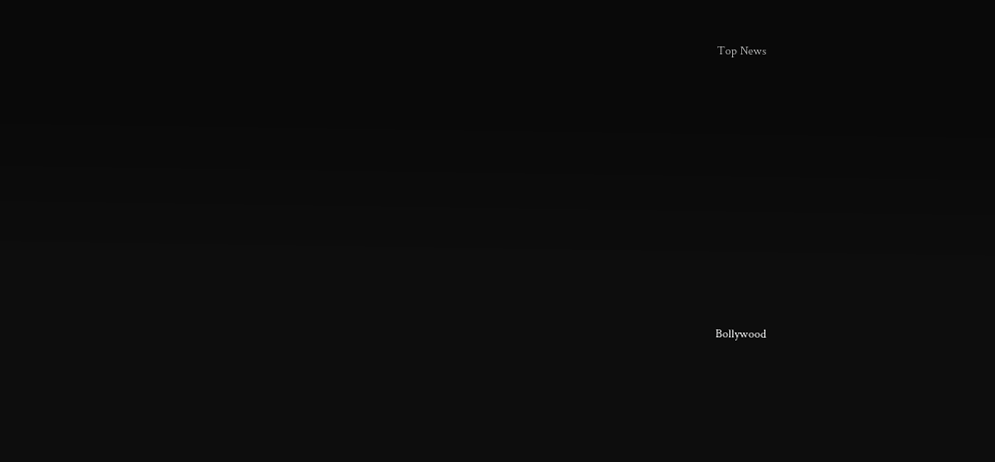Top News











Bollywood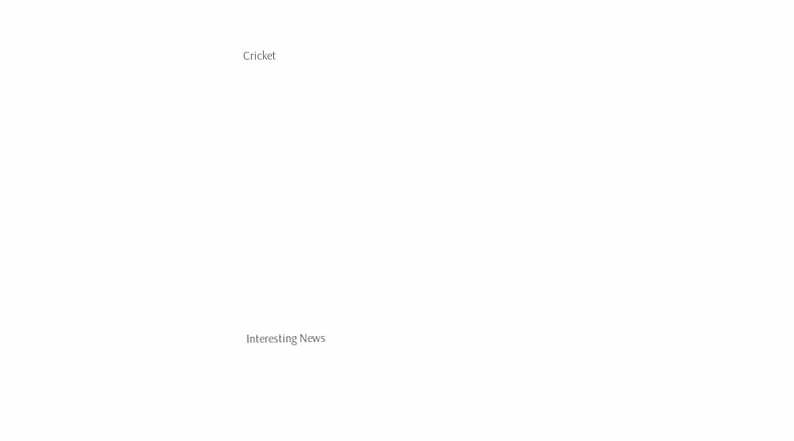Cricket











Interesting News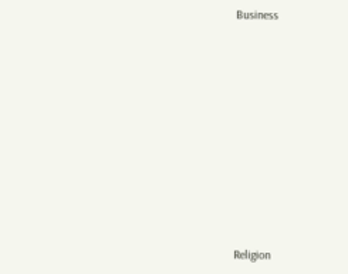Business











Religion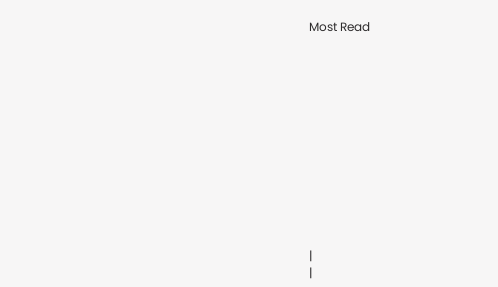Most Read













|
|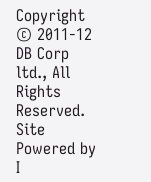Copyright © 2011-12 DB Corp ltd., All Rights Reserved.
Site Powered by I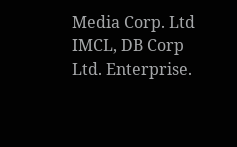Media Corp. Ltd IMCL, DB Corp Ltd. Enterprise.